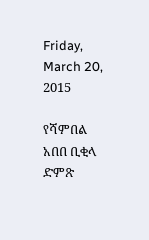Friday, March 20, 2015

የሻምበል አበበ ቢቂላ ድምጽ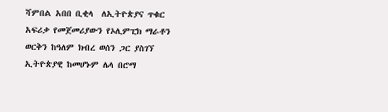ሻምበል አበበ ቢቂላ  ለኢትዮጵያና ጥቁር አፍሪቃ የመጀመሪያውን የኦሊምፒክ ማራቶን ወርቅን ከዓለም ክብረ ወሰን ጋር ያስገኘ ኢትዮጵያዊ ከመሆኑም ሌላ በሮማ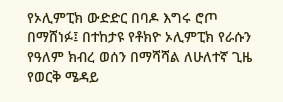የኦሊምፒክ ውድድር በባዶ እግሩ ሮጦ በማሸነፉ፤ በተከታዩ የቶክዮ ኦሊምፒክ የራሱን የዓለም ክብረ ወሰን በማሻሻል ለሁለተኛ ጊዜ የወርቅ ሜዳይ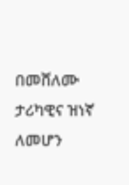በመሸለሙ ታሪካዊና ዝነኛ ለመሆን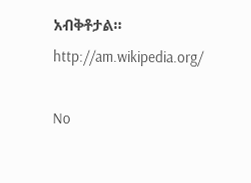አብቅቶታል።
http://am.wikipedia.org/

No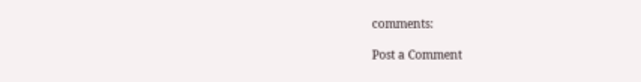comments:

Post a Comment